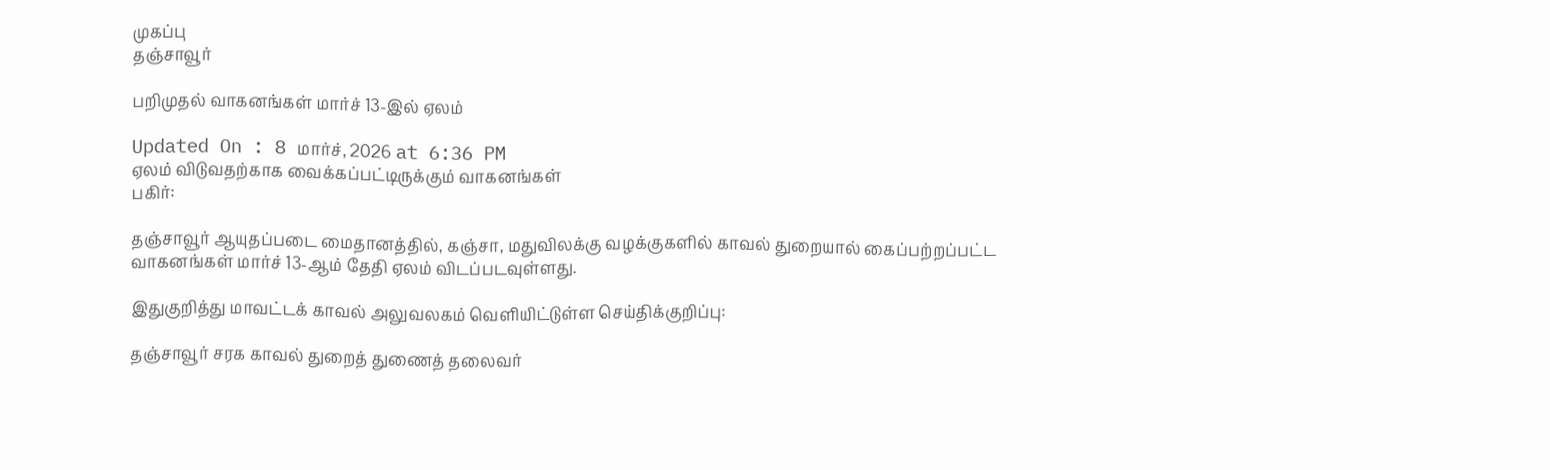முகப்பு
தஞ்சாவூர்

பறிமுதல் வாகனங்கள் மார்ச் 13-இல் ஏலம்

Updated On : 8 மார்ச், 2026 at 6:36 PM
ஏலம் விடுவதற்காக வைக்கப்பட்டிருக்கும் வாகனங்கள்
பகிர்:

தஞ்சாவூர் ஆயுதப்படை மைதானத்தில், கஞ்சா, மதுவிலக்கு வழக்குகளில் காவல் துறையால் கைப்பற்றப்பட்ட வாகனங்கள் மார்ச் 13-ஆம் தேதி ஏலம் விடப்படவுள்ளது.

இதுகுறித்து மாவட்டக் காவல் அலுவலகம் வெளியிட்டுள்ள செய்திக்குறிப்பு:

தஞ்சாவூர் சரக காவல் துறைத் துணைத் தலைவர்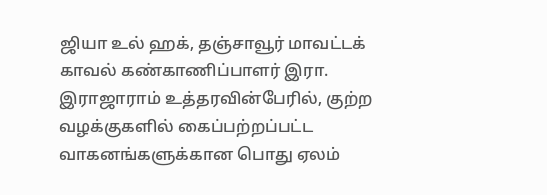ஜியா உல் ஹக், தஞ்சாவூர் மாவட்டக் காவல் கண்காணிப்பாளர் இரா. இராஜாராம் உத்தரவின்பேரில், குற்ற வழக்குகளில் கைப்பற்றப்பட்ட வாகனங்களுக்கான பொது ஏலம்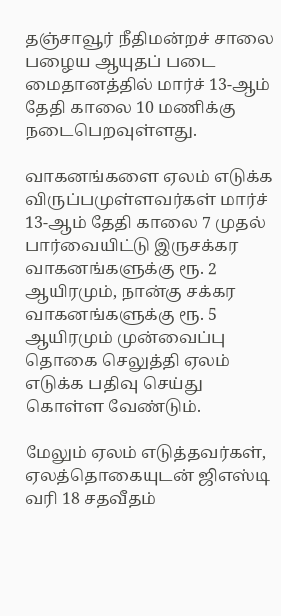தஞ்சாவூர் நீதிமன்றச் சாலை பழைய ஆயுதப் படை மைதானத்தில் மார்ச் 13-ஆம் தேதி காலை 10 மணிக்கு நடைபெறவுள்ளது.

வாகனங்களை ஏலம் எடுக்க விருப்பமுள்ளவர்கள் மார்ச் 13-ஆம் தேதி காலை 7 முதல் பார்வையிட்டு இருசக்கர வாகனங்களுக்கு ரூ. 2 ஆயிரமும், நான்கு சக்கர வாகனங்களுக்கு ரூ. 5 ஆயிரமும் முன்வைப்பு தொகை செலுத்தி ஏலம் எடுக்க பதிவு செய்து கொள்ள வேண்டும்.

மேலும் ஏலம் எடுத்தவர்கள், ஏலத்தொகையுடன் ஜிஎஸ்டி வரி 18 சதவீதம்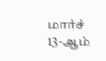மார்ச் 13-ஆம்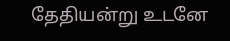தேதியன்று உடனே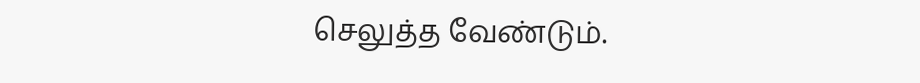செலுத்த வேண்டும்.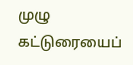முழு கட்டுரையைப்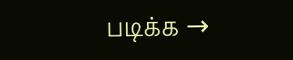படிக்க →